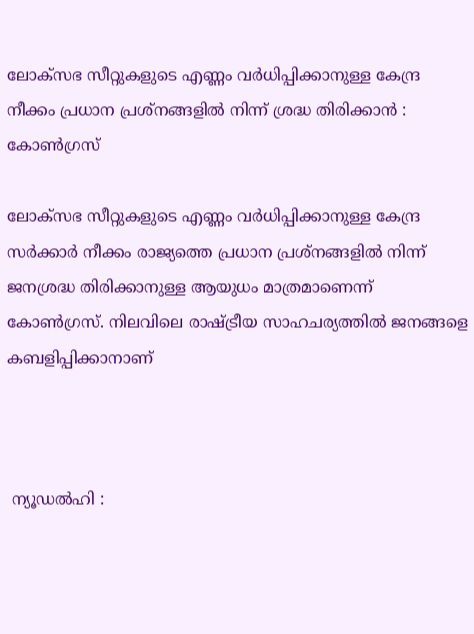ലോക്‌സഭ സീറ്റുകളുടെ എണ്ണം വർധിപ്പിക്കാനുള്ള കേന്ദ്ര നീക്കം പ്രധാന പ്രശ്നങ്ങളിൽ നിന്ന് ശ്രദ്ധ തിരിക്കാൻ : കോൺഗ്രസ്

ലോക്‌സഭ സീറ്റുകളുടെ എണ്ണം വർധിപ്പിക്കാനുള്ള കേന്ദ്ര സർക്കാർ നീക്കം രാജ്യത്തെ പ്രധാന പ്രശ്നങ്ങളിൽ നിന്ന് ജനശ്രദ്ധ തിരിക്കാനുള്ള ആയുധം മാത്രമാണെന്ന് കോൺഗ്രസ്. നിലവിലെ രാഷ്ട്രീയ സാഹചര്യത്തിൽ ജനങ്ങളെ കബളിപ്പിക്കാനാണ്



 ന്യൂഡൽഹി :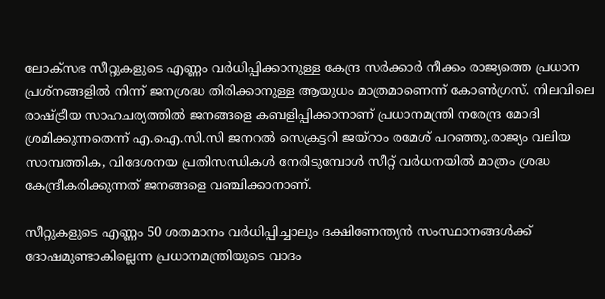ലോക്‌സഭ സീറ്റുകളുടെ എണ്ണം വർധിപ്പിക്കാനുള്ള കേന്ദ്ര സർക്കാർ നീക്കം രാജ്യത്തെ പ്രധാന പ്രശ്നങ്ങളിൽ നിന്ന് ജനശ്രദ്ധ തിരിക്കാനുള്ള ആയുധം മാത്രമാണെന്ന് കോൺഗ്രസ്. നിലവിലെ രാഷ്ട്രീയ സാഹചര്യത്തിൽ ജനങ്ങളെ കബളിപ്പിക്കാനാണ് പ്രധാനമന്ത്രി നരേന്ദ്ര മോദി ശ്രമിക്കുന്നതെന്ന് എ.ഐ.സി.സി ജനറൽ സെക്രട്ടറി ജയ്റാം രമേശ് പറഞ്ഞു.രാജ്യം വലിയ സാമ്പത്തിക, വിദേശനയ പ്രതിസന്ധികൾ നേരിടുമ്പോൾ സീറ്റ് വർധനയിൽ മാത്രം ശ്രദ്ധ കേന്ദ്രീകരിക്കുന്നത് ജനങ്ങളെ വഞ്ചിക്കാനാണ്.

സീറ്റുകളുടെ എണ്ണം 50 ശതമാനം വർധിപ്പിച്ചാലും ദക്ഷിണേന്ത്യൻ സംസ്ഥാനങ്ങൾക്ക് ദോഷമുണ്ടാകില്ലെന്ന പ്രധാനമന്ത്രിയുടെ വാദം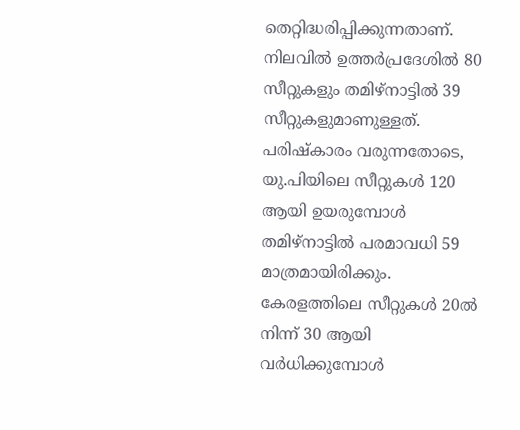തെറ്റിദ്ധരിപ്പിക്കുന്നതാണ്. നിലവിൽ ഉത്തർപ്രദേശിൽ 80 സീറ്റുകളും തമിഴ്‌നാട്ടിൽ 39 സീറ്റുകളുമാണുള്ളത്. പരിഷ്‌കാരം വരുന്നതോടെ, യു.പിയിലെ സീറ്റുകൾ 120 ആയി ഉയരുമ്പോൾ തമിഴ്‌നാട്ടിൽ പരമാവധി 59 മാത്രമായിരിക്കും. കേരളത്തിലെ സീറ്റുകൾ 20ൽ നിന്ന് 30 ആയി വർധിക്കുമ്പോൾ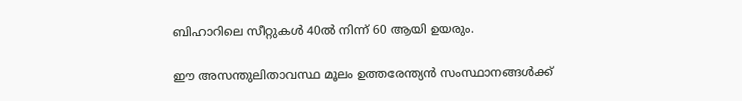ബിഹാറിലെ സീറ്റുകൾ 40ൽ നിന്ന് 60 ആയി ഉയരും.

ഈ അസന്തുലിതാവസ്ഥ മൂലം ഉത്തരേന്ത്യൻ സംസ്ഥാനങ്ങൾക്ക്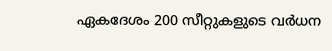ഏകദേശം 200 സീറ്റുകളുടെ വർധന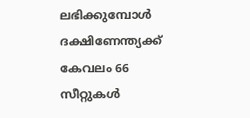ലഭിക്കുമ്പോൾ ദക്ഷിണേന്ത്യക്ക് കേവലം 66 സീറ്റുകൾ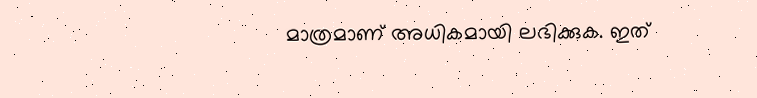മാത്രമാണ് അധികമായി ലഭിക്കുക. ഇത്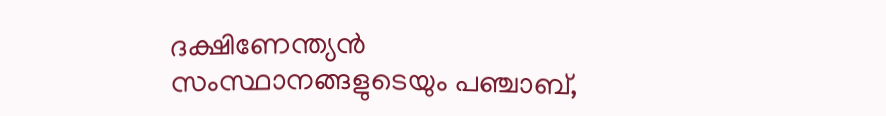ദക്ഷിണേന്ത്യൻ സംസ്ഥാനങ്ങളുടെയും പഞ്ചാബ്,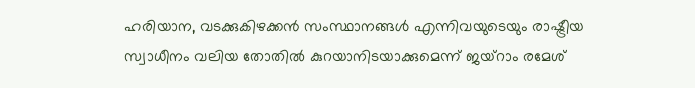ഹരിയാന, വടക്കുകിഴക്കൻ സംസ്ഥാനങ്ങൾ എന്നിവയുടെയും രാഷ്ട്രീയ സ്വാധീനം വലിയ തോതിൽ കുറയാനിടയാക്കുമെന്ന് ജയ്റാം രമേശ്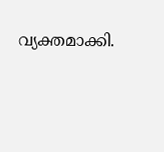വ്യക്തമാക്കി.